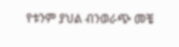የቱንም ያህል ብንወራጭ መቼ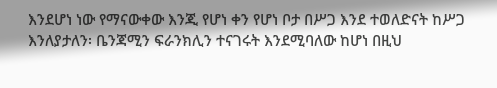እንደሆነ ነው የማናውቀው እንጂ የሆነ ቀን የሆነ ቦታ በሥጋ እንደ ተወለድናት ከሥጋ እንለያታለን፡ ቤንጃሚን ፍራንክሊን ተናገሩት እንደሚባለው ከሆነ በዚህ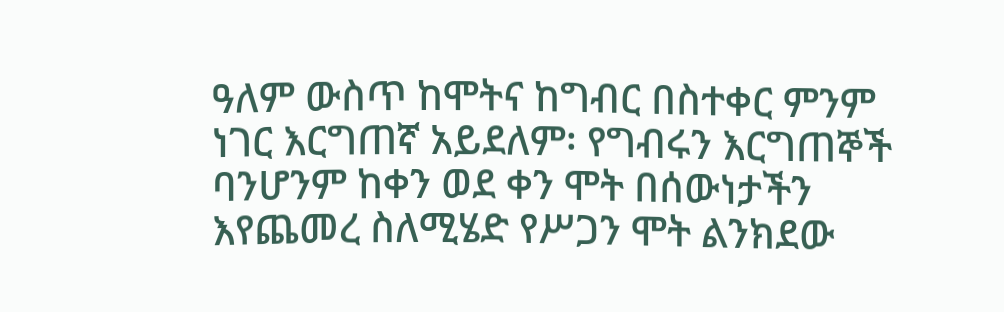ዓለም ውስጥ ከሞትና ከግብር በስተቀር ምንም ነገር እርግጠኛ አይደለም፡ የግብሩን እርግጠኞች ባንሆንም ከቀን ወደ ቀን ሞት በሰውነታችን እየጨመረ ስለሚሄድ የሥጋን ሞት ልንክደው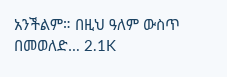አንችልም። በዚህ ዓለም ውስጥ በመወለድ… 2.1K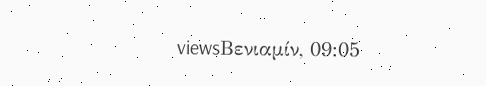viewsΒενιαμίν, 09:05